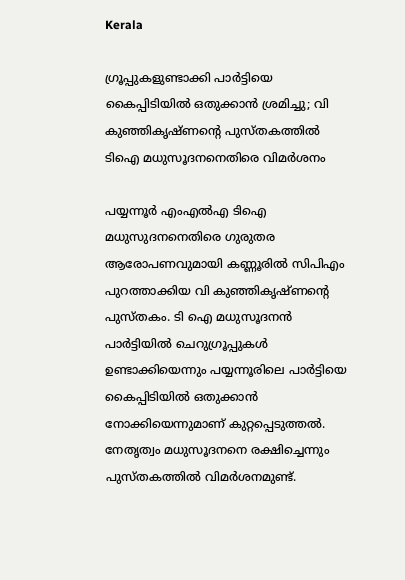Kerala

ഗ്രൂപ്പുകളുണ്ടാക്കി പാർട്ടിയെ കൈപ്പിടിയിൽ ഒതുക്കാൻ ശ്രമിച്ചു; വി കുഞ്ഞികൃഷ്ണന്റെ പുസ്തകത്തിൽ ടിഐ മധുസൂദനനെതിരെ വിമർശനം

പയ്യന്നൂർ എംഎൽഎ ടിഐ മധുസുദനനെതിരെ ഗുരുതര ആരോപണവുമായി കണ്ണൂരിൽ സിപിഎം പുറത്താക്കിയ വി കുഞ്ഞികൃഷ്ണന്റെ പുസ്തകം. ടി ഐ മധുസൂദനൻ പാർട്ടിയിൽ ചെറുഗ്രൂപ്പുകൾ ഉണ്ടാക്കിയെന്നും പയ്യന്നൂരിലെ പാർട്ടിയെ കൈപ്പിടിയിൽ ഒതുക്കാൻ നോക്കിയെന്നുമാണ് കുറ്റപ്പെടുത്തൽ. നേതൃത്വം മധുസൂദനനെ രക്ഷിച്ചെന്നും പുസ്തകത്തിൽ വിമർശനമുണ്ട്.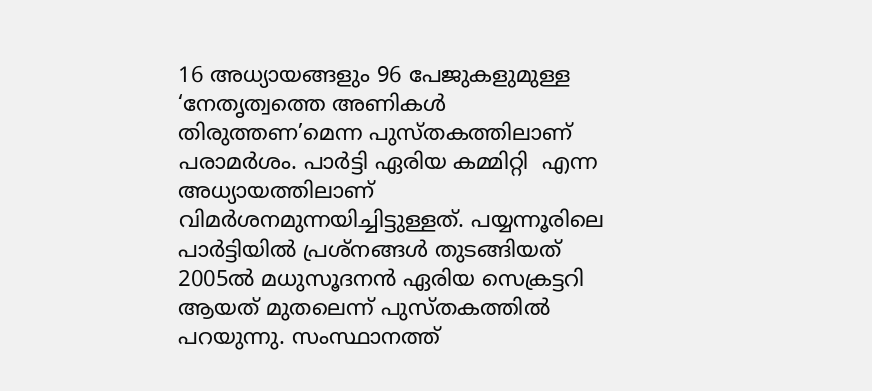16 അധ്യായങ്ങളും 96 പേജുകളുമുള്ള ‘നേതൃത്വത്തെ അണികൾ തിരുത്തണ’മെന്ന പുസ്തകത്തിലാണ് പരാമർശം. പാർട്ടി ഏരിയ കമ്മിറ്റി  എന്ന അധ്യായത്തിലാണ് വിമർശനമുന്നയിച്ചിട്ടുള്ളത്. പയ്യന്നൂരിലെ പാർട്ടിയിൽ പ്രശ്നങ്ങൾ തുടങ്ങിയത് 2005ൽ മധുസൂദനൻ ഏരിയ സെക്രട്ടറി ആയത് മുതലെന്ന് പുസ്തകത്തിൽ പറയുന്നു. സംസ്ഥാനത്ത്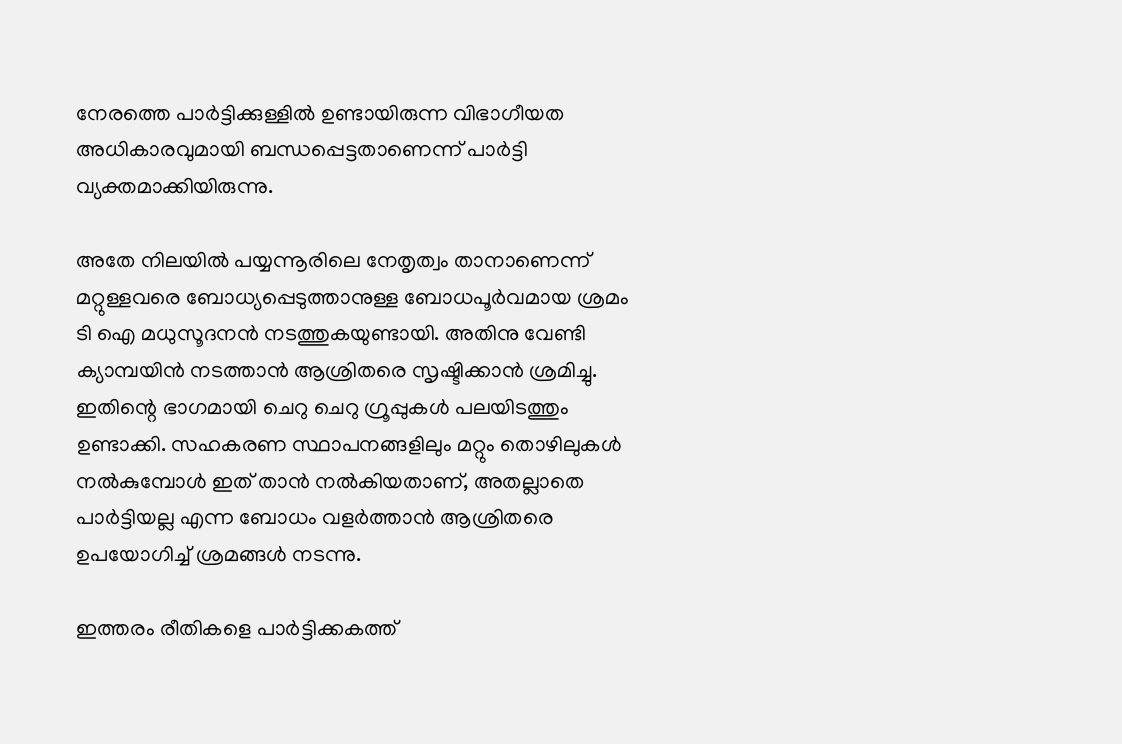നേരത്തെ പാർട്ടിക്കുള്ളിൽ ഉണ്ടായിരുന്ന വിഭാഗീയത അധികാരവുമായി ബന്ധപ്പെട്ടതാണെന്ന് പാർട്ടി വ്യക്തമാക്കിയിരുന്നു.

അതേ നിലയിൽ പയ്യന്നൂരിലെ നേതൃത്വം താനാണെന്ന് മറ്റുള്ളവരെ ബോധ്യപ്പെടുത്താനുള്ള ബോധപൂർവമായ ശ്രമം ടി ഐ മധുസൂദനൻ നടത്തുകയുണ്ടായി. അതിനു വേണ്ടി ക്യാമ്പയിൻ നടത്താൻ ആശ്രിതരെ സൃഷ്ടിക്കാൻ ശ്രമിച്ചു. ഇതിന്റെ ഭാഗമായി ചെറു ചെറു ഗ്രൂപ്പുകൾ പലയിടത്തും ഉണ്ടാക്കി. സഹകരണ സ്ഥാപനങ്ങളിലും മറ്റും തൊഴിലുകൾ നൽകുമ്പോൾ ഇത് താൻ നൽകിയതാണ്, അതല്ലാതെ പാർട്ടിയല്ല എന്ന ബോധം വളർത്താൻ ആശ്രിതരെ ഉപയോഗിച്ച് ശ്രമങ്ങൾ നടന്നു.

ഇത്തരം രീതികളെ പാർട്ടിക്കകത്ത്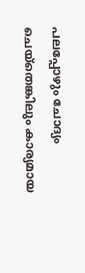പലപ്പോഴും ചോദ്യം ചെയ്തെങ്കിലും കാര്യമായ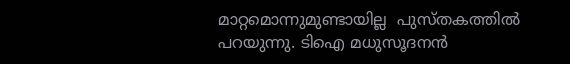മാറ്റമൊന്നുമുണ്ടായില്ല  പുസ്തകത്തിൽ പറയുന്നു. ടിഐ മധുസൂദനൻ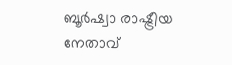ബൂർഷ്വാ രാഷ്ട്രീയ നേതാവ്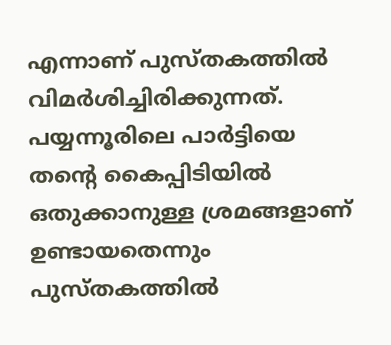എന്നാണ് പുസ്തകത്തിൽ വിമർശിച്ചിരിക്കുന്നത്. പയ്യന്നൂരിലെ പാർട്ടിയെ തന്റെ കൈപ്പിടിയിൽ ഒതുക്കാനുള്ള ശ്രമങ്ങളാണ് ഉണ്ടായതെന്നും പുസ്തകത്തിൽ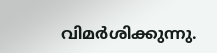വിമർശിക്കുന്നു.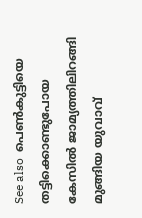See also  പെൺകുട്ടിയെ തട്ടിക്കൊണ്ടുപോയ കേസിൽ ജാമ്യത്തിലിറങ്ങി മുങ്ങിയ യുവാവ്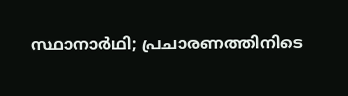സ്ഥാനാർഥി; പ്രചാരണത്തിനിടെ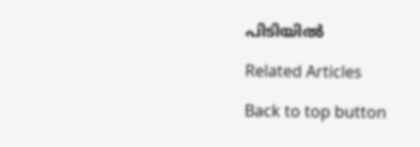പിടിയിൽ

Related Articles

Back to top button